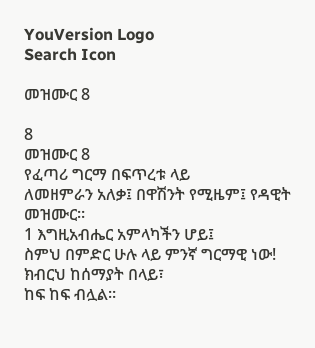YouVersion Logo
Search Icon

መዝሙር 8

8
መዝሙር 8
የፈጣሪ ግርማ በፍጥረቱ ላይ
ለመዘምራን አለቃ፤ በዋሽንት የሚዜም፤ የዳዊት መዝሙር።
1 እግዚአብሔር አምላካችን ሆይ፤
ስምህ በምድር ሁሉ ላይ ምንኛ ግርማዊ ነው!
ክብርህ ከሰማያት በላይ፣
ከፍ ከፍ ብሏል።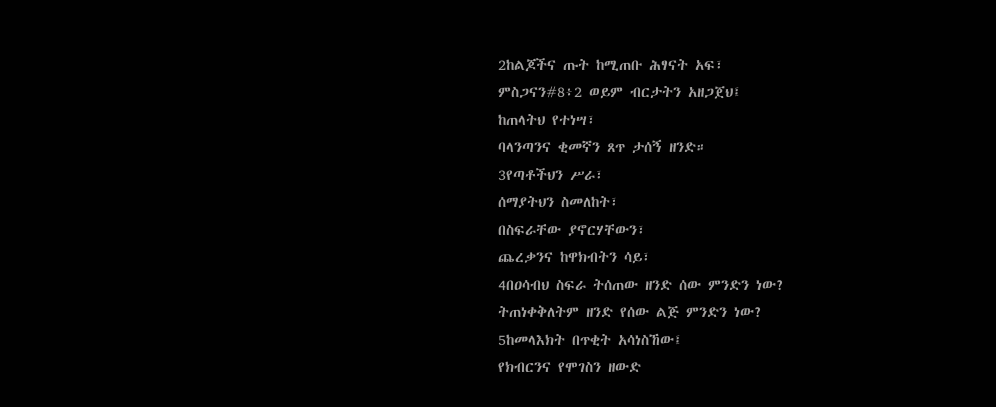2ከልጆችና ጡት ከሚጠቡ ሕፃናት አፍ፣
ምስጋናን#8፥2 ወይም ብርታትን አዘጋጀህ፤
ከጠላትህ የተነሣ፣
ባላንጣንና ቂመኛን ጸጥ ታሰኝ ዘንድ።
3የጣቶችህን ሥራ፣
ሰማያትህን ስመለከት፣
በስፍራቸው ያኖርሃቸውን፣
ጨረቃንና ከዋክብትን ሳይ፣
4በዐሳብህ ስፍራ ትሰጠው ዘንድ ሰው ምንድን ነው?
ትጠነቀቅለትም ዘንድ የሰው ልጅ ምንድን ነው?
5ከመላእክት በጥቂት አሳነስኸው፤
የክብርንና የሞገስን ዘውድ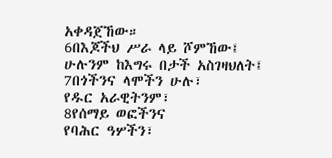አቀዳጀኸው።
6በእጆችህ ሥራ ላይ ሾምኸው፤
ሁሉንም ከእግሩ በታች አስገዛህለት፤
7በጎችንና ላሞችን ሁሉ፣
የዱር አራዊትንም፣
8የሰማይ ወፎችንና
የባሕር ዓሦችን፣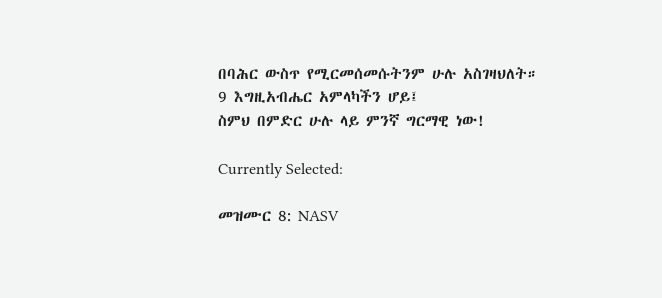በባሕር ውስጥ የሚርመሰመሱትንም ሁሉ አስገዛህለት።
9 እግዚአብሔር አምላካችን ሆይ፤
ስምህ በምድር ሁሉ ላይ ምንኛ ግርማዊ ነው!

Currently Selected:

መዝሙር 8: NASV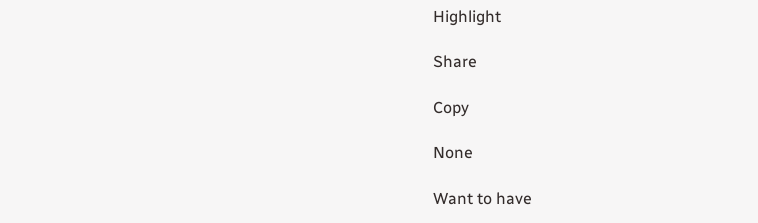Highlight

Share

Copy

None

Want to have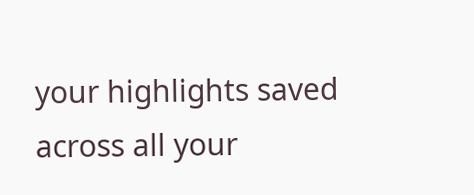your highlights saved across all your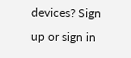devices? Sign up or sign in